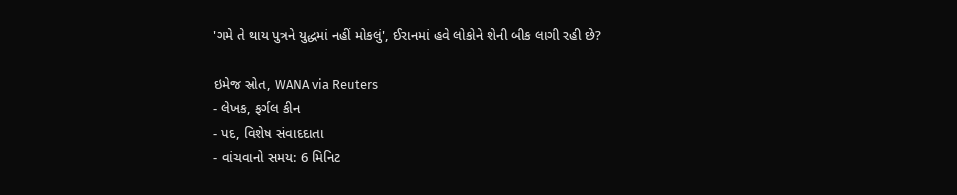'ગમે તે થાય પુત્રને યુદ્ધમાં નહીં મોકલું', ઈરાનમાં હવે લોકોને શેની બીક લાગી રહી છે?

ઇમેજ સ્રોત, WANA via Reuters
- લેખક, ફર્ગલ કીન
- પદ, વિશેષ સંવાદદાતા
- વાંચવાનો સમય: 6 મિનિટ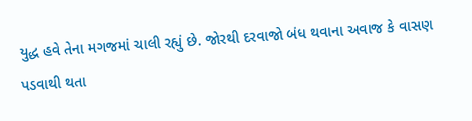યુદ્ધ હવે તેના મગજમાં ચાલી રહ્યું છે. જોરથી દરવાજો બંધ થવાના અવાજ કે વાસણ પડવાથી થતા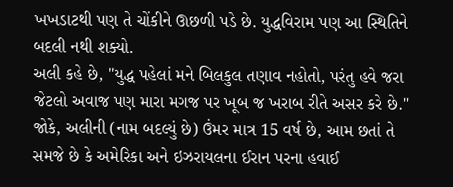ખખડાટથી પણ તે ચોંકીને ઊછળી પડે છે. યુદ્ધવિરામ પણ આ સ્થિતિને બદલી નથી શક્યો.
અલી કહે છે, "યુદ્ધ પહેલાં મને બિલકુલ તણાવ નહોતો, પરંતુ હવે જરા જેટલો અવાજ પણ મારા મગજ પર ખૂબ જ ખરાબ રીતે અસર કરે છે."
જોકે, અલીની (નામ બદલ્યું છે) ઉંમર માત્ર 15 વર્ષ છે, આમ છતાં તે સમજે છે કે અમેરિકા અને ઇઝરાયલના ઈરાન પરના હવાઈ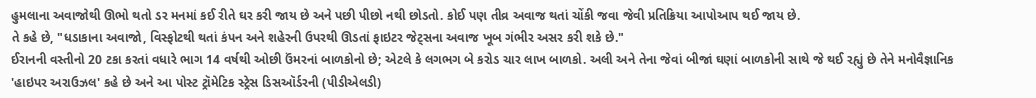હુમલાના અવાજોથી ઊભો થતો ડર મનમાં કઈ રીતે ઘર કરી જાય છે અને પછી પીછો નથી છોડતો. કોઈ પણ તીવ્ર અવાજ થતાં ચોંકી જવા જેવી પ્રતિક્રિયા આપોઆપ થઈ જાય છે.
તે કહે છે, "ધડાકાના અવાજો, વિસ્ફોટથી થતાં કંપન અને શહેરની ઉપરથી ઊડતાં ફાઇટર જેટ્સના અવાજ ખૂબ ગંભીર અસર કરી શકે છે."
ઈરાનની વસ્તીનો 20 ટકા કરતાં વધારે ભાગ 14 વર્ષથી ઓછી ઉંમરનાં બાળકોનો છે; એટલે કે લગભગ બે કરોડ ચાર લાખ બાળકો. અલી અને તેના જેવાં બીજાં ઘણાં બાળકોની સાથે જે થઈ રહ્યું છે તેને મનોવૈજ્ઞાનિક 'હાઇપર અરાઉઝલ' કહે છે અને આ પોસ્ટ ટ્રૉમેટિક સ્ટ્રેસ ડિસઑર્ડરની (પીડીએલડી)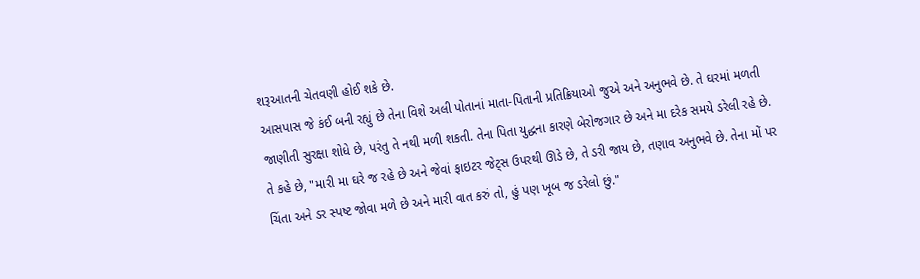શરૂઆતની ચેતવણી હોઈ શકે છે.
આસપાસ જે કંઈ બની રહ્યું છે તેના વિશે અલી પોતાનાં માતા-પિતાની પ્રતિક્રિયાઓ જુએ અને અનુભવે છે. તે ઘરમાં મળતી જાણીતી સુરક્ષા શોધે છે, પરંતુ તે નથી મળી શકતી. તેના પિતા યુદ્ધના કારણે બેરોજગાર છે અને મા દરેક સમયે ડરેલી રહે છે.
તે કહે છે, "મારી મા ઘરે જ રહે છે અને જેવાં ફાઇટર જેટ્સ ઉપરથી ઊડે છે, તે ડરી જાય છે, તણાવ અનુભવે છે. તેના મોં પર ચિંતા અને ડર સ્પષ્ટ જોવા મળે છે અને મારી વાત કરું તો, હું પણ ખૂબ જ ડરેલો છું."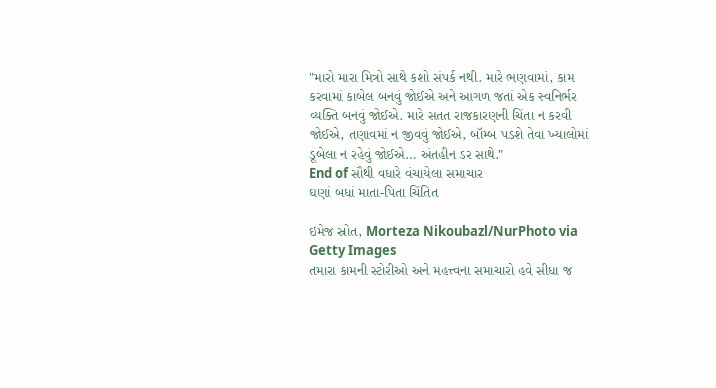"મારો મારા મિત્રો સાથે કશો સંપર્ક નથી. મારે ભણવામાં, કામ કરવામાં કાબેલ બનવું જોઈએ અને આગળ જતાં એક સ્વનિર્ભર વ્યક્તિ બનવું જોઈએ. મારે સતત રાજકારણની ચિંતા ન કરવી જોઈએ, તણાવમાં ન જીવવું જોઈએ, બૉમ્બ પડશે તેવા ખ્યાલોમાં ડૂબેલા ન રહેવું જોઈએ… અંતહીન ડર સાથે."
End of સૌથી વધારે વંચાયેલા સમાચાર
ઘણાં બધાં માતા-પિતા ચિંતિત

ઇમેજ સ્રોત, Morteza Nikoubazl/NurPhoto via Getty Images
તમારા કામની સ્ટોરીઓ અને મહત્ત્વના સમાચારો હવે સીધા જ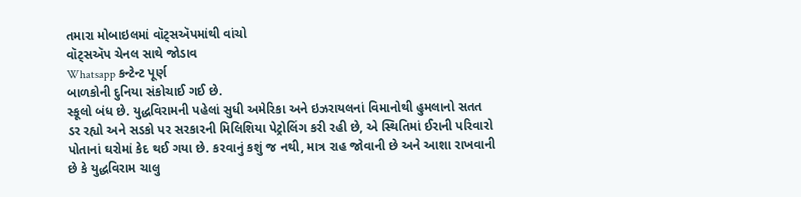તમારા મોબાઇલમાં વૉટ્સઍપમાંથી વાંચો
વૉટ્સઍપ ચેનલ સાથે જોડાવ
Whatsapp કન્ટેન્ટ પૂર્ણ
બાળકોની દુનિયા સંકોચાઈ ગઈ છે.
સ્કૂલો બંધ છે. યુદ્ધવિરામની પહેલાં સુધી અમેરિકા અને ઇઝરાયલનાં વિમાનોથી હુમલાનો સતત ડર રહ્યો અને સડકો પર સરકારની મિલિશિયા પેટ્રોલિંગ કરી રહી છે, એ સ્થિતિમાં ઈરાની પરિવારો પોતાનાં ઘરોમાં કેદ થઈ ગયા છે. કરવાનું કશું જ નથી, માત્ર રાહ જોવાની છે અને આશા રાખવાની છે કે યુદ્ધવિરામ ચાલુ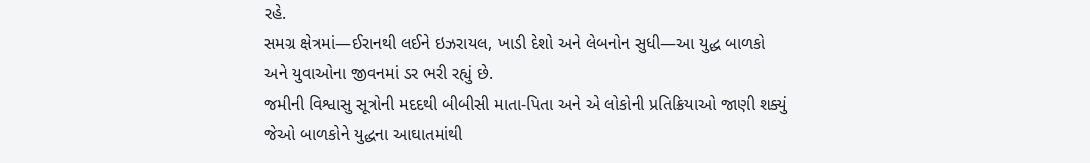રહે.
સમગ્ર ક્ષેત્રમાં—ઈરાનથી લઈને ઇઝરાયલ, ખાડી દેશો અને લેબનોન સુધી—આ યુદ્ધ બાળકો અને યુવાઓના જીવનમાં ડર ભરી રહ્યું છે.
જમીની વિશ્વાસુ સૂત્રોની મદદથી બીબીસી માતા-પિતા અને એ લોકોની પ્રતિક્રિયાઓ જાણી શક્યું જેઓ બાળકોને યુદ્ધના આઘાતમાંથી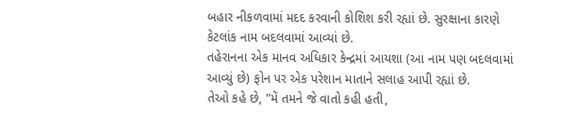બહાર નીકળવામાં મદદ કરવાની કોશિશ કરી રહ્યાં છે. સુરક્ષાના કારણે કેટલાંક નામ બદલવામાં આવ્યાં છે.
તહેરાનના એક માનવ અધિકાર કેન્દ્રમાં આયશા (આ નામ પણ બદલવામાં આવ્યું છે) ફોન પર એક પરેશાન માતાને સલાહ આપી રહ્યાં છે.
તેઓ કહે છે, "મેં તમને જે વાતો કહી હતી,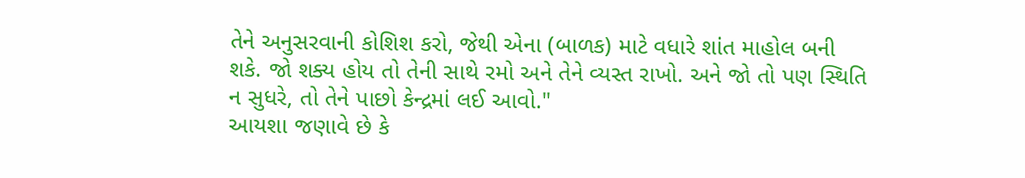તેને અનુસરવાની કોશિશ કરો, જેથી એના (બાળક) માટે વધારે શાંત માહોલ બની શકે. જો શક્ય હોય તો તેની સાથે રમો અને તેને વ્યસ્ત રાખો. અને જો તો પણ સ્થિતિ ન સુધરે, તો તેને પાછો કેન્દ્રમાં લઈ આવો."
આયશા જણાવે છે કે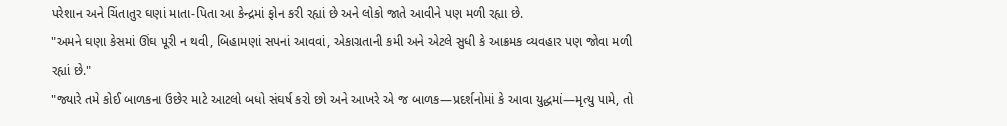પરેશાન અને ચિંતાતુર ઘણાં માતા-પિતા આ કેન્દ્રમાં ફોન કરી રહ્યાં છે અને લોકો જાતે આવીને પણ મળી રહ્યા છે.
"અમને ઘણા કેસમાં ઊંઘ પૂરી ન થવી, બિહામણાં સપનાં આવવાં, એકાગ્રતાની કમી અને એટલે સુધી કે આક્રમક વ્યવહાર પણ જોવા મળી રહ્યાં છે."
"જ્યારે તમે કોઈ બાળકના ઉછેર માટે આટલો બધો સંઘર્ષ કરો છો અને આખરે એ જ બાળક—પ્રદર્શનોમાં કે આવા યુદ્ધમાં—મૃત્યુ પામે, તો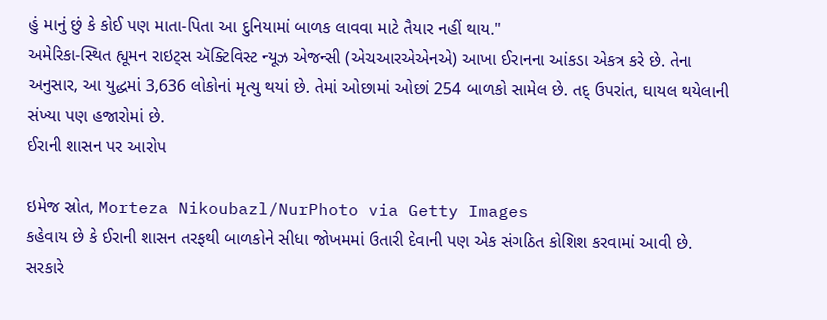હું માનું છું કે કોઈ પણ માતા-પિતા આ દુનિયામાં બાળક લાવવા માટે તૈયાર નહીં થાય."
અમેરિકા-સ્થિત હ્યૂમન રાઇટ્સ ઍક્ટિવિસ્ટ ન્યૂઝ એજન્સી (એચઆરએએનએ) આખા ઈરાનના આંકડા એકત્ર કરે છે. તેના અનુસાર, આ યુદ્ધમાં 3,636 લોકોનાં મૃત્યુ થયાં છે. તેમાં ઓછામાં ઓછાં 254 બાળકો સામેલ છે. તદ્ ઉપરાંત, ઘાયલ થયેલાની સંખ્યા પણ હજારોમાં છે.
ઈરાની શાસન પર આરોપ

ઇમેજ સ્રોત, Morteza Nikoubazl/NurPhoto via Getty Images
કહેવાય છે કે ઈરાની શાસન તરફથી બાળકોને સીધા જોખમમાં ઉતારી દેવાની પણ એક સંગઠિત કોશિશ કરવામાં આવી છે.
સરકારે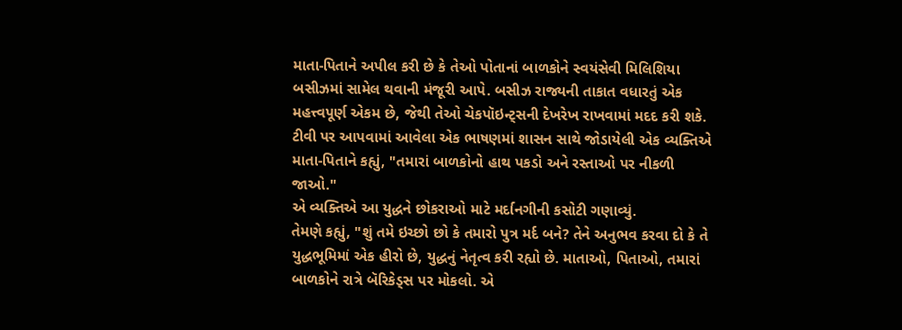માતા-પિતાને અપીલ કરી છે કે તેઓ પોતાનાં બાળકોને સ્વયંસેવી મિલિશિયા બસીઝમાં સામેલ થવાની મંજૂરી આપે. બસીઝ રાજ્યની તાકાત વધારતું એક મહત્ત્વપૂર્ણ એકમ છે, જેથી તેઓ ચેકપૉઇન્ટ્સની દેખરેખ રાખવામાં મદદ કરી શકે.
ટીવી પર આપવામાં આવેલા એક ભાષણમાં શાસન સાથે જોડાયેલી એક વ્યક્તિએ માતા-પિતાને કહ્યું, "તમારાં બાળકોનો હાથ પકડો અને રસ્તાઓ પર નીકળી જાઓ."
એ વ્યક્તિએ આ યુદ્ધને છોકરાઓ માટે મર્દાનગીની કસોટી ગણાવ્યું.
તેમણે કહ્યું, "શું તમે ઇચ્છો છો કે તમારો પુત્ર મર્દ બને? તેને અનુભવ કરવા દો કે તે યુદ્ધભૂમિમાં એક હીરો છે, યુદ્ધનું નેતૃત્વ કરી રહ્યો છે. માતાઓ, પિતાઓ, તમારાં બાળકોને રાત્રે બૅરિકેડ્સ પર મોકલો. એ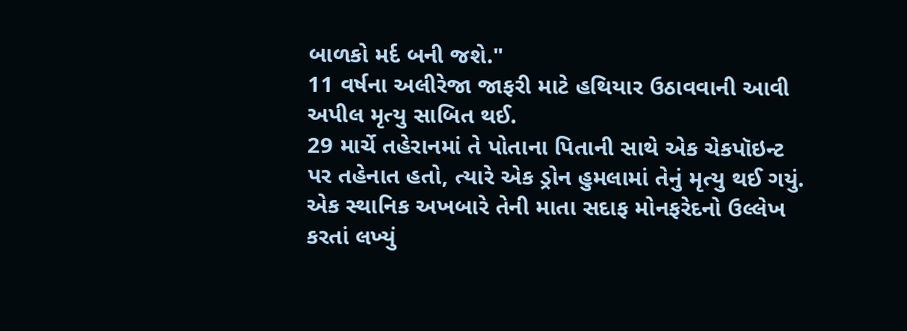બાળકો મર્દ બની જશે."
11 વર્ષના અલીરેજા જાફરી માટે હથિયાર ઉઠાવવાની આવી અપીલ મૃત્યુ સાબિત થઈ.
29 માર્ચે તહેરાનમાં તે પોતાના પિતાની સાથે એક ચેકપૉઇન્ટ પર તહેનાત હતો, ત્યારે એક ડ્રોન હુમલામાં તેનું મૃત્યુ થઈ ગયું.
એક સ્થાનિક અખબારે તેની માતા સદાફ મોનફરેદનો ઉલ્લેખ કરતાં લખ્યું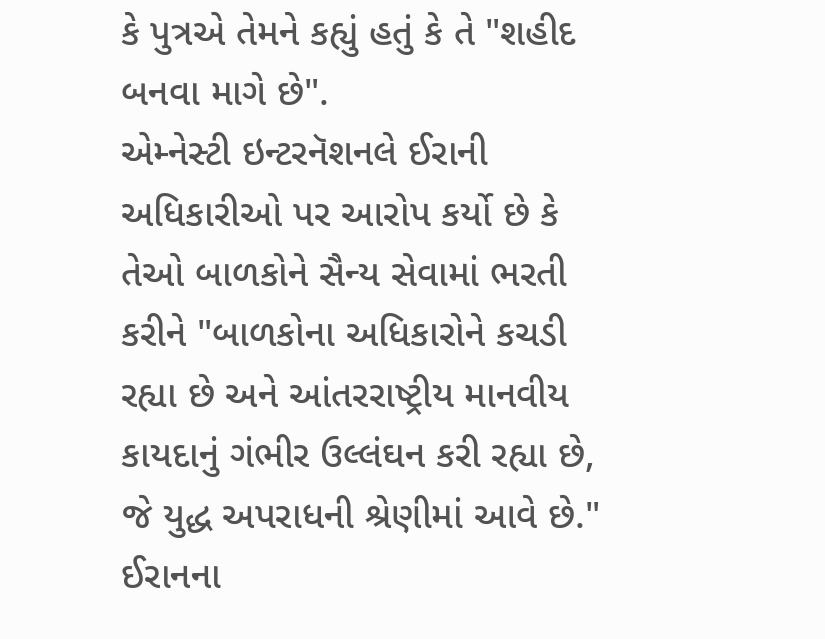કે પુત્રએ તેમને કહ્યું હતું કે તે "શહીદ બનવા માગે છે".
એમ્નેસ્ટી ઇન્ટરનૅશનલે ઈરાની અધિકારીઓ પર આરોપ કર્યો છે કે તેઓ બાળકોને સૈન્ય સેવામાં ભરતી કરીને "બાળકોના અધિકારોને કચડી રહ્યા છે અને આંતરરાષ્ટ્રીય માનવીય કાયદાનું ગંભીર ઉલ્લંઘન કરી રહ્યા છે, જે યુદ્ધ અપરાધની શ્રેણીમાં આવે છે."
ઈરાનના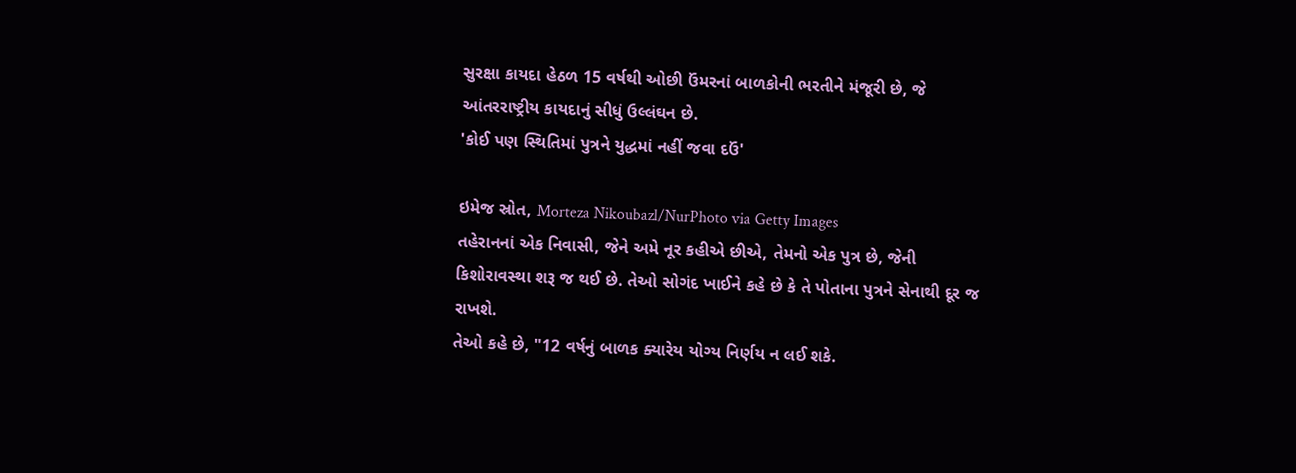સુરક્ષા કાયદા હેઠળ 15 વર્ષથી ઓછી ઉંમરનાં બાળકોની ભરતીને મંજૂરી છે, જે આંતરરાષ્ટ્રીય કાયદાનું સીધું ઉલ્લંઘન છે.
'કોઈ પણ સ્થિતિમાં પુત્રને યુદ્ધમાં નહીં જવા દઉં'

ઇમેજ સ્રોત, Morteza Nikoubazl/NurPhoto via Getty Images
તહેરાનનાં એક નિવાસી, જેને અમે નૂર કહીએ છીએ, તેમનો એક પુત્ર છે, જેની કિશોરાવસ્થા શરૂ જ થઈ છે. તેઓ સોગંદ ખાઈને કહે છે કે તે પોતાના પુત્રને સેનાથી દૂર જ રાખશે.
તેઓ કહે છે, "12 વર્ષનું બાળક ક્યારેય યોગ્ય નિર્ણય ન લઈ શકે.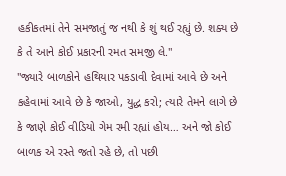હકીકતમાં તેને સમજાતું જ નથી કે શું થઈ રહ્યું છે. શક્ય છે કે તે આને કોઈ પ્રકારની રમત સમજી લે."
"જ્યારે બાળકોને હથિયાર પકડાવી દેવામાં આવે છે અને કહેવામાં આવે છે કે જાઓ, યુદ્ધ કરો; ત્યારે તેમને લાગે છે કે જાણે કોઈ વીડિયો ગેમ રમી રહ્યાં હોય… અને જો કોઈ બાળક એ રસ્તે જતો રહે છે, તો પછી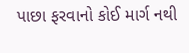પાછા ફરવાનો કોઈ માર્ગ નથી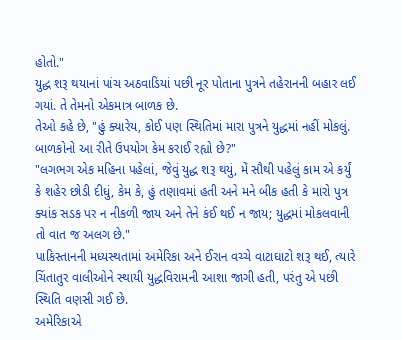હોતો."
યુદ્ધ શરૂ થયાનાં પાંચ અઠવાડિયાં પછી નૂર પોતાના પુત્રને તહેરાનની બહાર લઈ ગયાં. તે તેમનો એકમાત્ર બાળક છે.
તેઓ કહે છે, "હું ક્યારેય, કોઈ પણ સ્થિતિમાં મારા પુત્રને યુદ્ધમાં નહીં મોકલું. બાળકોનો આ રીતે ઉપયોગ કેમ કરાઈ રહ્યો છે?"
"લગભગ એક મહિના પહેલાં, જેવું યુદ્ધ શરૂ થયું, મેં સૌથી પહેલું કામ એ કર્યું કે શહેર છોડી દીધું, કેમ કે, હું તણાવમાં હતી અને મને બીક હતી કે મારો પુત્ર ક્યાંક સડક પર ન નીકળી જાય અને તેને કંઈ થઈ ન જાય; યુદ્ધમાં મોકલવાની તો વાત જ અલગ છે."
પાકિસ્તાનની મધ્યસ્થતામાં અમેરિકા અને ઈરાન વચ્ચે વાટાઘાટો શરૂ થઈ, ત્યારે ચિંતાતુર વાલીઓને સ્થાયી યુદ્ધવિરામની આશા જાગી હતી, પરંતુ એ પછી સ્થિતિ વણસી ગઈ છે.
અમેરિકાએ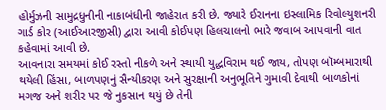હોર્મુઝની સામુદ્રધુનીની નાકાબંધીની જાહેરાત કરી છે. જ્યારે ઈરાનના ઇસ્લામિક રિવોલ્યુશનરી ગાર્ડ કોર (આઈઆરજીસી) દ્વારા આવી કોઈપણ હિલચાલનો ભારે જવાબ આપવાની વાત કહેવામાં આવી છે.
આવનારા સમયમાં કોઈ રસ્તો નીકળે અને સ્થાયી યુદ્ધવિરામ થઈ જાય, તોપણ બૉમ્બમારાથી થયેલી હિંસા, બાળપણનું સૈન્યીકરણ અને સુરક્ષાની અનુભૂતિને ગુમાવી દેવાથી બાળકોનાં મગજ અને શરીર પર જે નુકસાન થયું છે તેની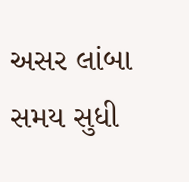અસર લાંબા સમય સુધી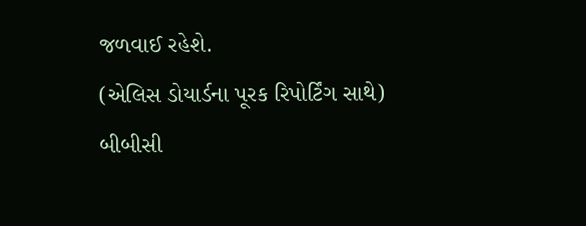જળવાઈ રહેશે.
(એલિસ ડોયાર્ડના પૂરક રિપોર્ટિંગ સાથે)
બીબીસી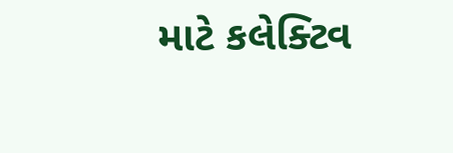માટે કલેક્ટિવ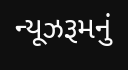ન્યૂઝરૂમનું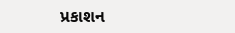પ્રકાશન